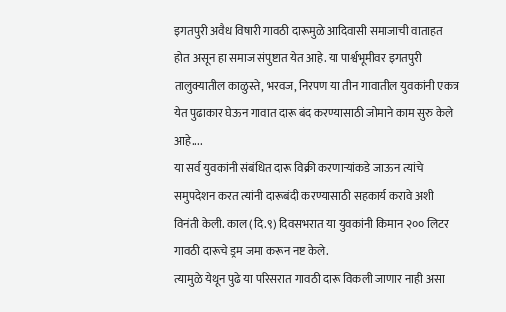इगतपुरी अवैध विषारी गावठी दारूमुळे आदिवासी समाजाची वाताहत होत असून हा समाज संपुष्टात येत आहे. या पार्श्वभूमीवर इगतपुरी तालुक्यातील काळुस्ते, भरवज, निरपण या तीन गावातील युवकांनी एकत्र येत पुढाकार घेऊन गावात दारू बंद करण्यासाठी जोमाने काम सुरु केले आहे....
या सर्व युवकांनी संबंधित दारू विक्री करणाऱ्यांकडे जाऊन त्यांचे समुपदेशन करत त्यांनी दारूबंदी करण्यासाठी सहकार्य करावे अशी विनंती केली. काल (दि.९) दिवसभरात या युवकांनी किमान २०० लिटर गावठी दारूचे ड्रम जमा करून नष्ट केले.
त्यामुळे येथून पुढे या परिसरात गावठी दारू विकली जाणार नाही असा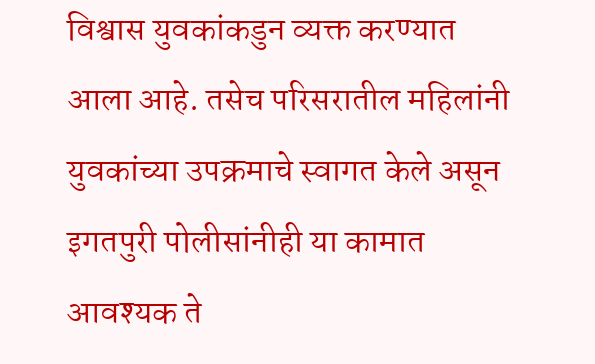विश्वास युवकांकडुन व्यक्त करण्यात आला आहे. तसेच परिसरातील महिलांनी युवकांच्या उपक्रमाचे स्वागत केले असून इगतपुरी पोलीसांनीही या कामात आवश्यक ते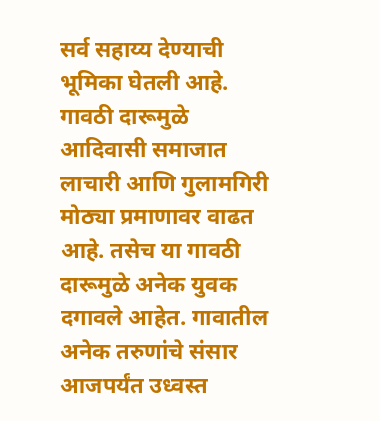सर्व सहाय्य देण्याची भूमिका घेतली आहे.
गावठी दारूमुळे आदिवासी समाजात लाचारी आणि गुलामगिरी मोठ्या प्रमाणावर वाढत आहे. तसेच या गावठी दारूमुळे अनेक युवक दगावले आहेत. गावातील अनेक तरुणांचे संसार आजपर्यंत उध्वस्त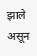झाले असून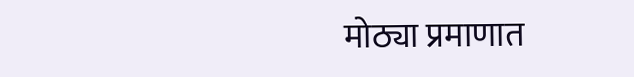मोठ्या प्रमाणात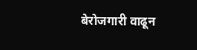बेरोजगारी वाढून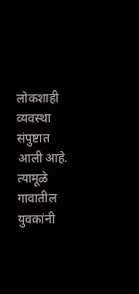लोकशाही व्यवस्था संपुष्टात आली आहे. त्यामूळे गावातील युवकांनी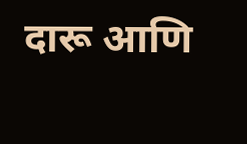दारू आणि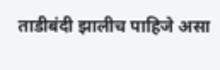ताडीबंदी झालीच पाहिजे असा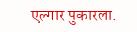एल्गार पुकारला.